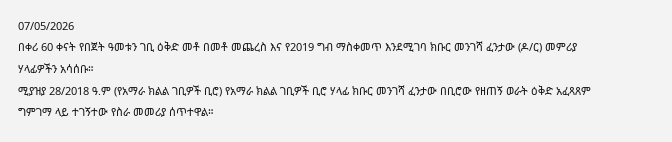07/05/2026
በቀሪ 60 ቀናት የበጀት ዓመቱን ገቢ ዕቅድ መቶ በመቶ መጨረስ እና የ2019 ግብ ማስቀመጥ እንደሚገባ ክቡር መንገሻ ፈንታው (ዶ/ር) መምሪያ ሃላፊዎችን አሳሰቡ።
ሚያዝያ 28/2018 ዓ.ም (የአማራ ክልል ገቢዎች ቢሮ) የአማራ ክልል ገቢዎች ቢሮ ሃላፊ ክቡር መንገሻ ፈንታው በቢሮው የዘጠኝ ወራት ዕቅድ አፈጻጸም ግምገማ ላይ ተገኝተው የስራ መመሪያ ሰጥተዋል።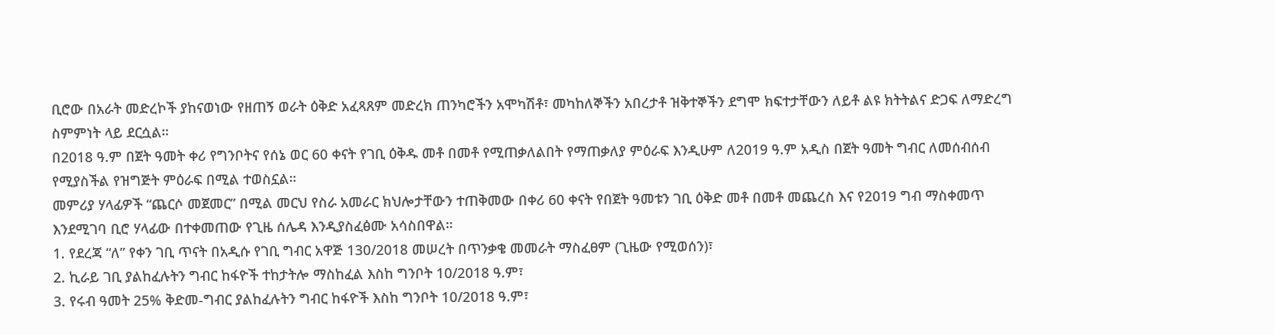ቢሮው በአራት መድረኮች ያከናወነው የዘጠኝ ወራት ዕቅድ አፈጻጸም መድረክ ጠንካሮችን አሞካሽቶ፣ መካከለኞችን አበረታቶ ዝቅተኞችን ደግሞ ክፍተታቸውን ለይቶ ልዩ ክትትልና ድጋፍ ለማድረግ ስምምነት ላይ ደርሷል።
በ2018 ዓ.ም በጀት ዓመት ቀሪ የግንቦትና የሰኔ ወር 60 ቀናት የገቢ ዕቅዱ መቶ በመቶ የሚጠቃለልበት የማጠቃለያ ምዕራፍ እንዲሁም ለ2019 ዓ.ም አዲስ በጀት ዓመት ግብር ለመሰብሰብ የሚያስችል የዝግጅት ምዕራፍ በሚል ተወስኗል።
መምሪያ ሃላፊዎች “ጨርሶ መጀመር” በሚል መርህ የስራ አመራር ክህሎታቸውን ተጠቅመው በቀሪ 60 ቀናት የበጀት ዓመቱን ገቢ ዕቅድ መቶ በመቶ መጨረስ እና የ2019 ግብ ማስቀመጥ እንደሚገባ ቢሮ ሃላፊው በተቀመጠው የጊዜ ሰሌዳ እንዲያስፈፅሙ አሳስበዋል።
1. የደረጃ “ለ” የቀን ገቢ ጥናት በአዲሱ የገቢ ግብር አዋጅ 130/2018 መሠረት በጥንቃቄ መመራት ማስፈፀም (ጊዜው የሚወሰን)፣
2. ኪራይ ገቢ ያልከፈሉትን ግብር ከፋዮች ተከታትሎ ማስከፈል እስከ ግንቦት 10/2018 ዓ.ም፣
3. የሩብ ዓመት 25% ቅድመ-ግብር ያልከፈሉትን ግብር ከፋዮች እስከ ግንቦት 10/2018 ዓ.ም፣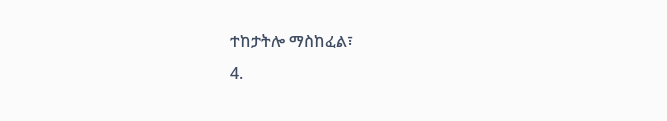ተከታትሎ ማስከፈል፣
4.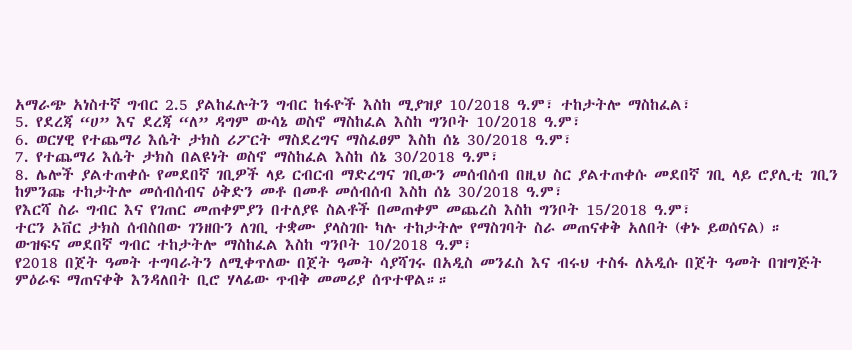አማራጭ አነስተኛ ግብር 2.5 ያልከፈሉትን ግብር ከፋዮች እስከ ሚያዝያ 10/2018 ዓ.ም፣ ተከታትሎ ማስከፈል፣
5. የደረጃ “ሀ” እና ደረጃ “ለ” ዳግም ውሳኔ ወስኖ ማስከፈል እስከ ግንቦት 10/2018 ዓ.ም፣
6. ወርሃዊ የተጨማሪ እሴት ታክስ ሪፖርት ማስደረግና ማስፈፀም እስከ ሰኔ 30/2018 ዓ.ም፣
7. የተጨማሪ እሴት ታክስ በልዩነት ወስኖ ማስከፈል እስከ ሰኔ 30/2018 ዓ.ም፣
8. ሌሎች ያልተጠቀሱ የመደበኛ ገቢዎች ላይ ርብርብ ማድረግና ገቢውን መሰብሰብ በዚህ ስር ያልተጠቀሱ መደበኛ ገቢ ላይ ሮያሊቲ ገቢን ከምንጩ ተከታትሎ መሰብሰብና ዕቅድን መቶ በመቶ መሰብሰብ እስከ ሰኔ 30/2018 ዓ.ም፣
የእርሻ ስራ ግብር እና የገጠር መጠቀምያን በተለያዩ ስልቶች በመጠቀም መጨረስ እስከ ግንቦት 15/2018 ዓ.ም፣
ተርን ኦቨር ታክስ ሰብስበው ገንዘቡን ለገቢ ተቋሙ ያላስገቡ ካሉ ተከታትሎ የማስገባት ስራ መጠናቀቅ አለበት (ቀኑ ይወሰናል) ።
ውዝፍና መደበኛ ግብር ተከታትሎ ማስከፈል እስከ ግንቦት 10/2018 ዓ.ም፣
የ2018 በጀት ዓመት ተግባራትን ለሚቀጥለው በጀት ዓመት ሳያሻገሩ በአዲስ መንፈስ እና ብሩህ ተስፋ ለአዲሱ በጀት ዓመት በዝግጅት ምዕራፍ ማጠናቀቅ እንዳለበት ቢሮ ሃላፊው ጥብቅ መመሪያ ሰጥተዋል።።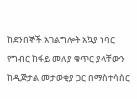ከደንበኞች አገልግሎት አኳያ ነባር የግብር ከፋይ መለያ ቁጥር ያላቸውን ከዲጅታል መታወቂያ ጋር በማስተሳሰር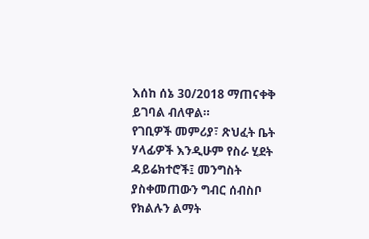እሰከ ሰኔ 30/2018 ማጠናቀቅ ይገባል ብለዋል።
የገቢዎች መምሪያ፣ ጽህፈት ቤት ሃላፊዎች እንዲሁም የስራ ሂደት ዳይሬክተሮች፤ መንግስት ያስቀመጠውን ግብር ሰብስቦ የክልሉን ልማት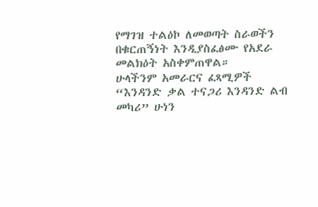የማገዝ ተልዕኮ ለመወጣት ስራወችን በቁርጠኝነት እንዲያስፈፅሙ የአደራ መልክዕት አስቀምጠዋል።
ሁላችንም አመራርና ፈጻሚዎች “እንዳንድ ቃል ተናጋሪ እንዳንድ ልብ መካሪ” ሁነን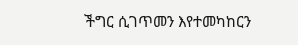ችግር ሲገጥመን እየተመካከርን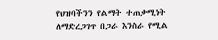የህዝባችንን የልማት ተጠቃሚነት ለማድረጋገጥ በጋራ እንስራ የሚል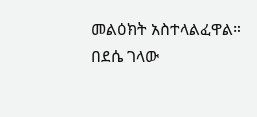መልዕክት አስተላልፈዋል።
በደሴ ገላው